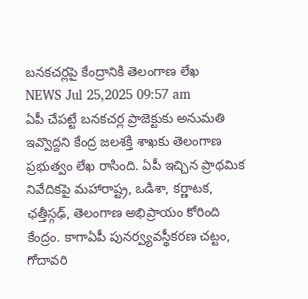బనకచర్లపై కేంద్రానికి తెలంగాణ లేఖ
NEWS Jul 25,2025 09:57 am
ఏపీ చేపట్టే బనకచర్ల ప్రాజెక్టుకు అనుమతి ఇవ్వొద్దని కేంద్ర జలశక్తి శాఖకు తెలంగాణ ప్రభుత్వం లేఖ రాసింది. ఏపీ ఇచ్చిన ప్రాథమిక నివేదికపై మహారాష్ట్ర, ఒడిశా, కర్ణాటక, ఛత్తీస్గఢ్, తెలంగాణ అభిప్రాయం కోరింది కేంద్రం. కాగాఏపీ పునర్వ్యవస్థీకరణ చట్టం, గోదావరి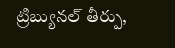ట్రిబ్యునల్ తీర్పు,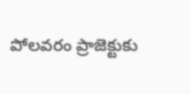పోలవరం ప్రాజెక్టుకు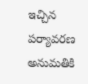ఇచ్చిన పర్యావరణ అనుమతికి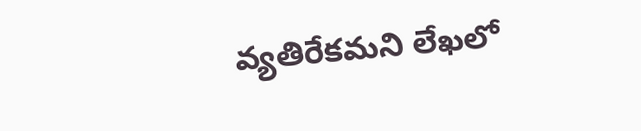వ్యతిరేకమని లేఖలో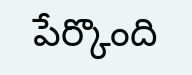పేర్కొంది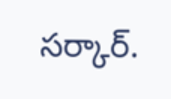సర్కార్.